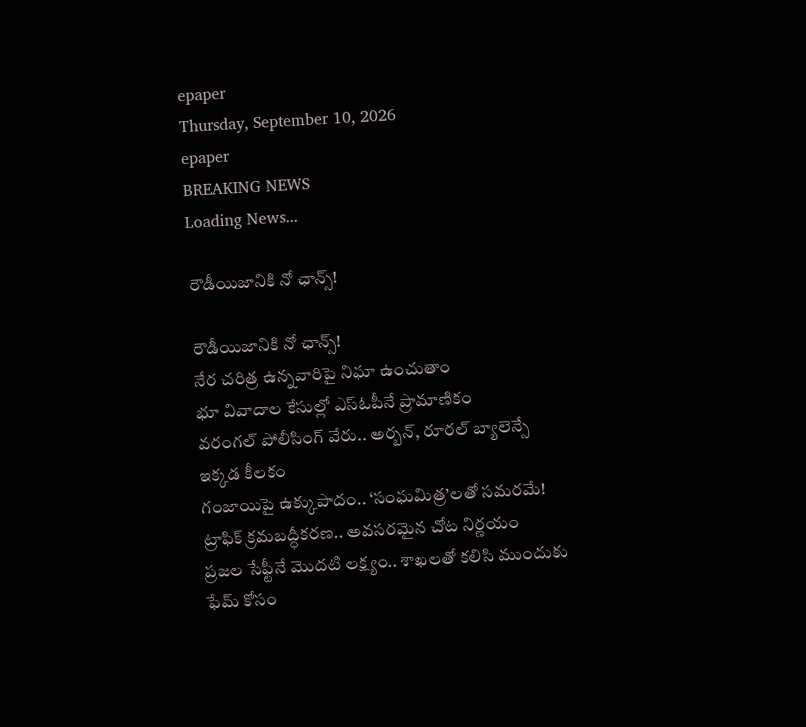epaper
Thursday, September 10, 2026
epaper
BREAKING NEWS
Loading News...

రౌడీయిజానికి నో ఛాన్స్‌!

రౌడీయిజానికి నో ఛాన్స్‌!
నేర చరిత్ర ఉన్న‌వారిపై నిఘా ఉంచుతాం
భూ వివాదాల కేసుల్లో ఎస్‌ఓపీనే ప్రామాణికం
వరంగల్‌ పోలీసింగ్‌ వేరు.. అర్బన్‌, రూరల్‌ బ్యాలెన్సే ఇక్క‌డ‌ కీలకం
గంజాయిపై ఉక్కుపాదం.. ‘సంఘమిత్ర’లతో సమరమే!
ట్రాఫిక్‌ క్రమబద్ధీకరణ.. అవసరమైన చోట నిర్ణయం
ప్రజల సేఫ్టీనే మొదటి లక్ష్యం.. శాఖలతో కలిసి ముందుకు
ఫేమ్‌ కోసం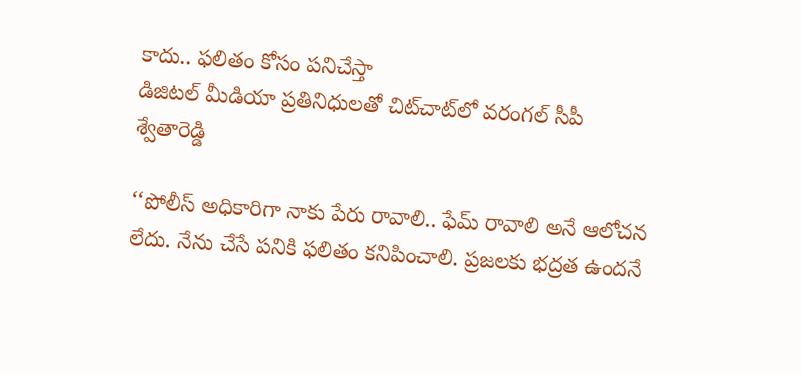కాదు.. ఫలితం కోసం ప‌నిచేస్తా
డిజిట‌ల్ మీడియా ప్ర‌తినిధుల‌తో చిట్‌చాట్‌లో వరంగల్‌ సీపీ శ్వేతారెడ్డి

‘‘పోలీస్‌ అధికారిగా నాకు పేరు రావాలి.. ఫేమ్‌ రావాలి అనే ఆలోచన లేదు. నేను చేసే పనికి ఫలితం కనిపించాలి. ప్రజలకు భద్రత ఉందనే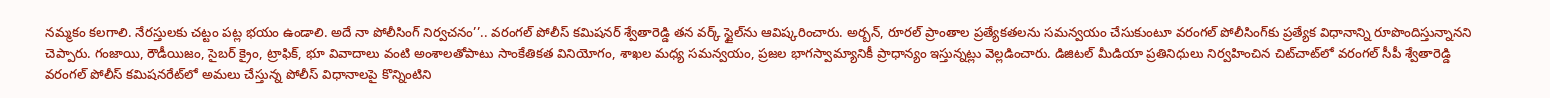నమ్మకం కలగాలి. నేరస్తులకు చట్టం పట్ల భయం ఉండాలి. అదే నా పోలీసింగ్‌ నిర్వచనం’’.. వరంగల్‌ పోలీస్‌ కమిషనర్‌ శ్వేతారెడ్డి తన వర్క్‌ స్టైల్‌ను ఆవిష్కరించారు. అర్బన్‌, రూరల్‌ ప్రాంతాల ప్రత్యేకతలను సమన్వయం చేసుకుంటూ వరంగల్‌ పోలీసింగ్‌కు ప్రత్యేక విధానాన్ని రూపొందిస్తున్నానని చెప్పారు. గంజాయి, రౌడీయిజం, సైబర్‌ క్రైం, ట్రాఫిక్‌, భూ వివాదాలు వంటి అంశాలతోపాటు సాంకేతికత వినియోగం, శాఖల మధ్య సమన్వయం, ప్రజల భాగస్వామ్యానికీ ప్రాధాన్యం ఇస్తున్నట్లు వెల్లడించారు. డిజిటల్‌ మీడియా ప్రతినిధులు నిర్వ‌హించిన చిట్‌చాట్‌లో వ‌రంగ‌ల్ సీపీ శ్వేతారెడ్డి వ‌రంగ‌ల్ పోలీస్ క‌మిష‌న‌రేట్‌లో అమ‌లు చేస్తున్న పోలీస్ విధానాల‌పై కొన్నింటిని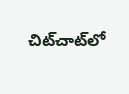చిట్‌చాట్‌లో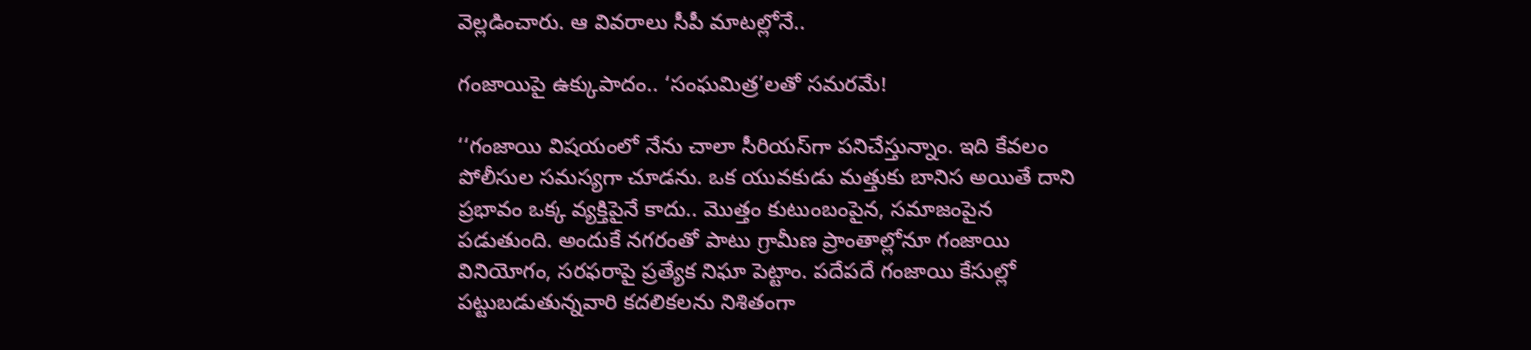వెల్ల‌డించారు. ఆ వివ‌రాలు సీపీ మాట‌ల్లోనే..

గంజాయిపై ఉక్కుపాదం.. ‘సంఘమిత్ర’లతో సమరమే!

‘‘గంజాయి విషయంలో నేను చాలా సీరియస్‌గా ప‌నిచేస్తున్నాం. ఇది కేవలం పోలీసుల సమస్యగా చూడను. ఒక యువకుడు మత్తుకు బానిస అయితే దాని ప్రభావం ఒక్క వ్యక్తిపైనే కాదు.. మొత్తం కుటుంబంపైన, సమాజంపైన పడుతుంది. అందుకే నగరంతో పాటు గ్రామీణ ప్రాంతాల్లోనూ గంజాయి వినియోగం, సరఫరాపై ప్రత్యేక నిఘా పెట్టాం. పదేపదే గంజాయి కేసుల్లో పట్టుబడుతున్నవారి కదలికలను నిశితంగా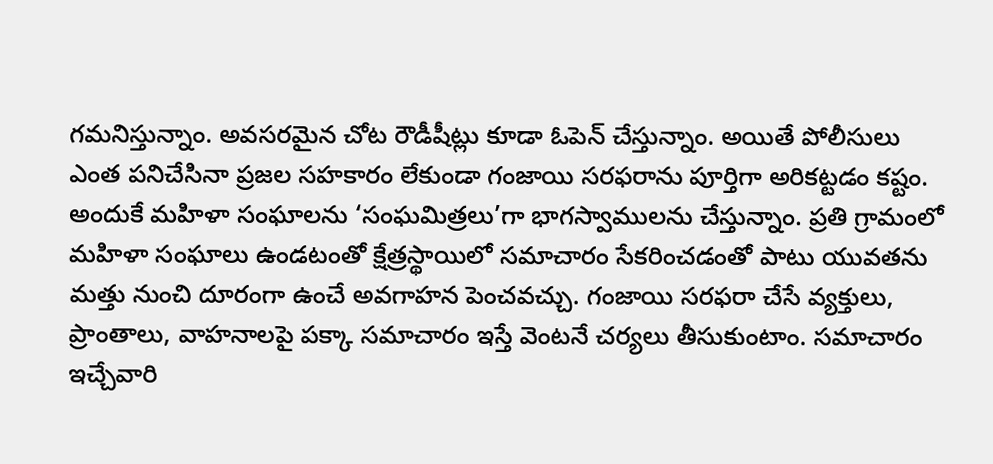గమనిస్తున్నాం. అవసరమైన చోట రౌడీషీట్లు కూడా ఓపెన్‌ చేస్తున్నాం. అయితే పోలీసులు ఎంత పనిచేసినా ప్రజల సహకారం లేకుండా గంజాయి సరఫరాను పూర్తిగా అరికట్టడం కష్టం. అందుకే మహిళా సంఘాలను ‘సంఘమిత్రలు’గా భాగస్వాములను చేస్తున్నాం. ప్రతి గ్రామంలో మహిళా సంఘాలు ఉండటంతో క్షేత్రస్థాయిలో సమాచారం సేకరించడంతో పాటు యువతను మత్తు నుంచి దూరంగా ఉంచే అవగాహన పెంచవచ్చు. గంజాయి సరఫరా చేసే వ్యక్తులు, ప్రాంతాలు, వాహనాలపై పక్కా సమాచారం ఇస్తే వెంటనే చర్యలు తీసుకుంటాం. సమాచారం ఇచ్చేవారి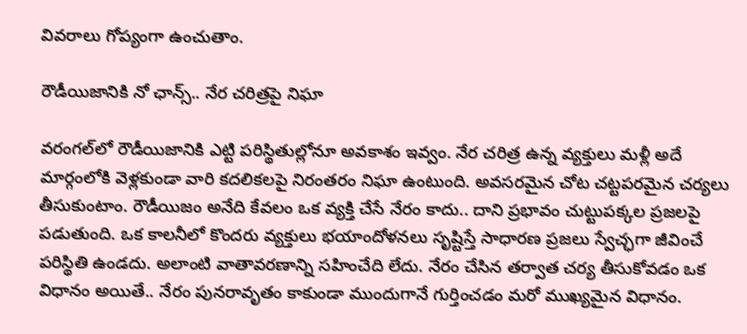వివరాలు గోప్యంగా ఉంచుతాం.

రౌడీయిజానికి నో ఛాన్స్‌.. నేర చరిత్రపై నిఘా

వరంగల్‌లో రౌడీయిజానికి ఎట్టి పరిస్థితుల్లోనూ అవకాశం ఇవ్వం. నేర చరిత్ర ఉన్న వ్యక్తులు మళ్లీ అదే మార్గంలోకి వెళ్లకుండా వారి కదలికలపై నిరంతరం నిఘా ఉంటుంది. అవసరమైన చోట చట్టపరమైన చర్యలు తీసుకుంటాం. రౌడీయిజం అనేది కేవలం ఒక వ్యక్తి చేసే నేరం కాదు.. దాని ప్రభావం చుట్టుపక్కల ప్రజలపై పడుతుంది. ఒక కాలనీలో కొందరు వ్యక్తులు భయాందోళనలు సృష్టిస్తే సాధారణ ప్రజలు స్వేచ్ఛగా జీవించే పరిస్థితి ఉండదు. అలాంటి వాతావరణాన్ని సహించేది లేదు. నేరం చేసిన తర్వాత చర్య తీసుకోవడం ఒక విధానం అయితే.. నేరం పునరావృతం కాకుండా ముందుగానే గుర్తించడం మరో ముఖ్యమైన విధానం.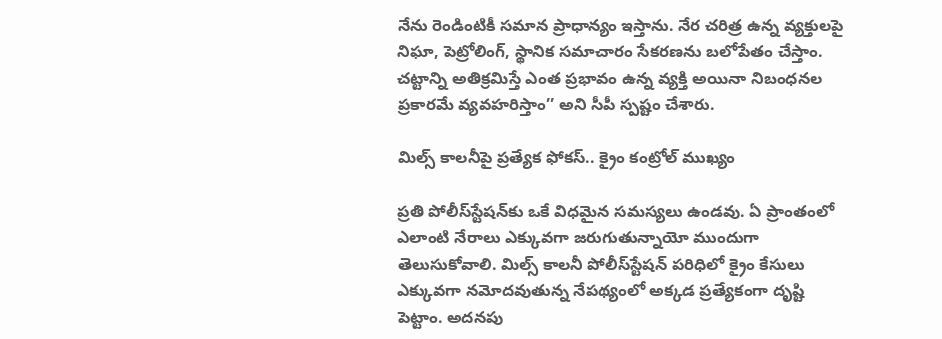నేను రెండింటికీ సమాన ప్రాధాన్యం ఇస్తాను. నేర చరిత్ర ఉన్న వ్యక్తులపై నిఘా, పెట్రోలింగ్‌, స్థానిక సమాచారం సేకరణను బలోపేతం చేస్తాం. చట్టాన్ని అతిక్రమిస్తే ఎంత ప్రభావం ఉన్న వ్యక్తి అయినా నిబంధనల ప్రకారమే వ్యవహరిస్తాం’’ అని సీపీ స్పష్టం చేశారు.

మిల్స్‌ కాలనీపై ప్రత్యేక ఫోకస్‌.. క్రైం కంట్రోల్‌ ముఖ్యం

ప్రతి పోలీస్‌స్టేషన్‌కు ఒకే విధమైన సమస్యలు ఉండవు. ఏ ప్రాంతంలో ఎలాంటి నేరాలు ఎక్కువగా జరుగుతున్నాయో ముందుగా తెలుసుకోవాలి. మిల్స్‌ కాలనీ పోలీస్‌స్టేషన్‌ పరిధిలో క్రైం కేసులు ఎక్కువగా నమోదవుతున్న నేపథ్యంలో అక్కడ ప్రత్యేకంగా దృష్టి పెట్టాం. అదనపు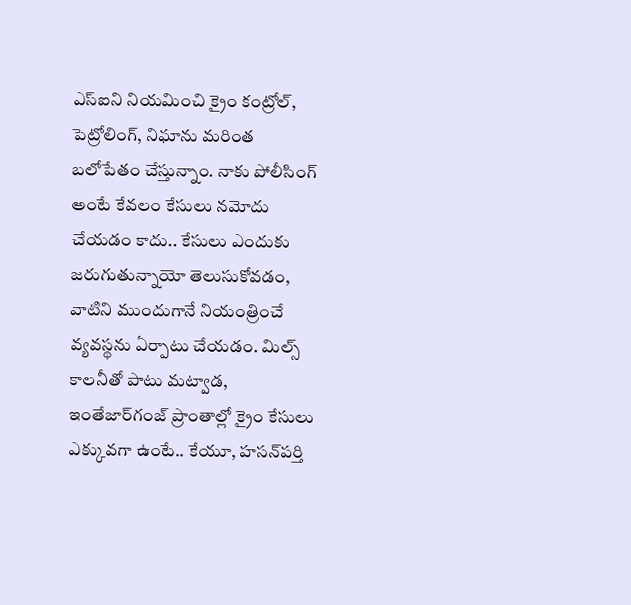ఎస్‌ఐని నియమించి క్రైం కంట్రోల్‌, పెట్రోలింగ్‌, నిఘాను మరింత బలోపేతం చేస్తున్నాం. నాకు పోలీసింగ్‌ అంటే కేవలం కేసులు నమోదు చేయడం కాదు.. కేసులు ఎందుకు జరుగుతున్నాయో తెలుసుకోవడం, వాటిని ముందుగానే నియంత్రించే వ్యవస్థను ఏర్పాటు చేయడం. మిల్స్‌ కాలనీతో పాటు మట్వాడ, ఇంతేజార్‌గంజ్‌ ప్రాంతాల్లో క్రైం కేసులు ఎక్కువగా ఉంటే.. కేయూ, హసన్‌పర్తి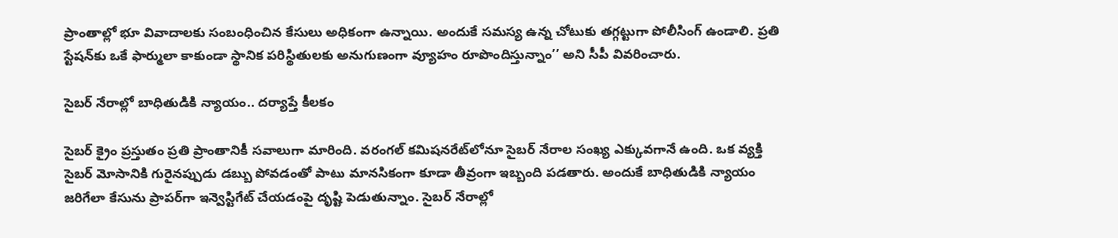ప్రాంతాల్లో భూ వివాదాలకు సంబంధించిన కేసులు అధికంగా ఉన్నాయి. అందుకే సమస్య ఉన్న చోటుకు తగ్గట్టుగా పోలీసింగ్‌ ఉండాలి. ప్రతి స్టేషన్‌కు ఒకే ఫార్ములా కాకుండా స్థానిక పరిస్థితులకు అనుగుణంగా వ్యూహం రూపొందిస్తున్నాం’’ అని సీపీ వివరించారు.

సైబర్‌ నేరాల్లో బాధితుడికి న్యాయం.. దర్యాప్తే కీలకం

సైబర్‌ క్రైం ప్రస్తుతం ప్రతి ప్రాంతానికీ సవాలుగా మారింది. వరంగల్‌ కమిషనరేట్‌లోనూ సైబర్‌ నేరాల సంఖ్య ఎక్కువగానే ఉంది. ఒక వ్యక్తి సైబర్‌ మోసానికి గురైనప్పుడు డబ్బు పోవడంతో పాటు మానసికంగా కూడా తీవ్రంగా ఇబ్బంది పడతారు. అందుకే బాధితుడికి న్యాయం జరిగేలా కేసును ప్రాపర్‌గా ఇన్వెస్టిగేట్‌ చేయడంపై దృష్టి పెడుతున్నాం. సైబర్‌ నేరాల్లో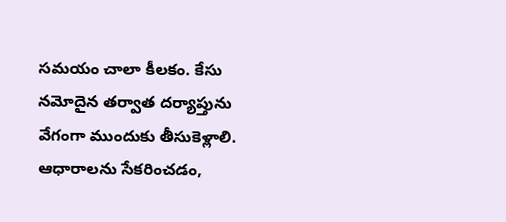సమయం చాలా కీలకం. కేసు నమోదైన తర్వాత దర్యాప్తును వేగంగా ముందుకు తీసుకెళ్లాలి. ఆధారాలను సేకరించడం,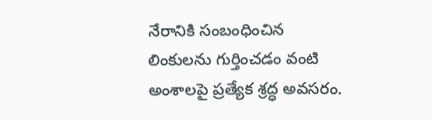నేరానికి సంబంధించిన లింకులను గుర్తించడం వంటి అంశాలపై ప్రత్యేక శ్రద్ధ అవసరం.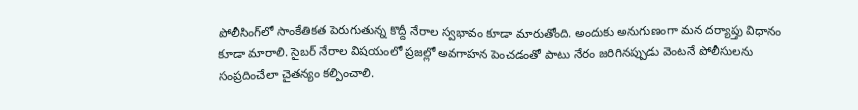పోలీసింగ్‌లో సాంకేతికత పెరుగుతున్న కొద్దీ నేరాల స్వభావం కూడా మారుతోంది. అందుకు అనుగుణంగా మన దర్యాప్తు విధానం కూడా మారాలి. సైబర్‌ నేరాల విషయంలో ప్రజల్లో అవగాహన పెంచడంతో పాటు నేరం జరిగినప్పుడు వెంటనే పోలీసులను సంప్రదించేలా చైతన్యం కల్పించాలి.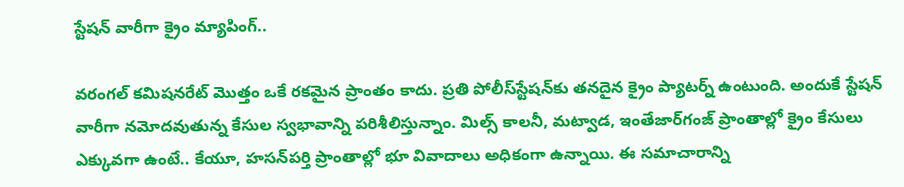స్టేషన్‌ వారీగా క్రైం మ్యాపింగ్‌..

వరంగల్‌ కమిషనరేట్‌ మొత్తం ఒకే రకమైన ప్రాంతం కాదు. ప్రతి పోలీస్‌స్టేషన్‌కు తనదైన క్రైం ప్యాటర్న్‌ ఉంటుంది. అందుకే స్టేషన్‌ వారీగా నమోదవుతున్న కేసుల స్వభావాన్ని పరిశీలిస్తున్నాం. మిల్స్‌ కాలనీ, మట్వాడ, ఇంతేజార్‌గంజ్‌ ప్రాంతాల్లో క్రైం కేసులు ఎక్కువగా ఉంటే.. కేయూ, హసన్‌పర్తి ప్రాంతాల్లో భూ వివాదాలు అధికంగా ఉన్నాయి. ఈ సమాచారాన్ని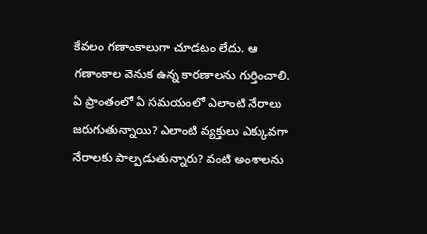కేవలం గణాంకాలుగా చూడటం లేదు. ఆ గణాంకాల వెనుక ఉన్న కారణాలను గుర్తించాలి. ఏ ప్రాంతంలో ఏ సమయంలో ఎలాంటి నేరాలు జరుగుతున్నాయి? ఎలాంటి వ్యక్తులు ఎక్కువగా నేరాలకు పాల్పడుతున్నారు? వంటి అంశాలను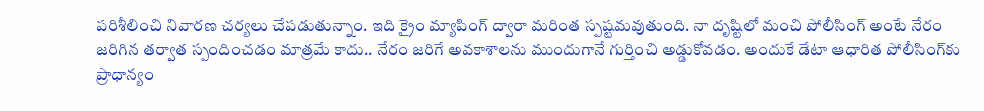పరిశీలించి నివారణ చర్యలు చేపడుతున్నాం. ఇది క్రైం మ్యాపింగ్‌ ద్వారా మరింత స్పష్టమవుతుంది. నా దృష్టిలో మంచి పోలీసింగ్‌ అంటే నేరం జరిగిన తర్వాత స్పందించడం మాత్రమే కాదు.. నేరం జరిగే అవకాశాలను ముందుగానే గుర్తించి అడ్డుకోవడం. అందుకే డేటా ఆధారిత పోలీసింగ్‌కు ప్రాధాన్యం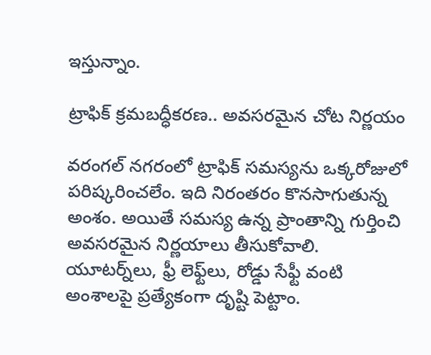ఇస్తున్నాం.

ట్రాఫిక్‌ క్రమబద్ధీకరణ.. అవసరమైన చోట నిర్ణయం

వరంగల్‌ నగరంలో ట్రాఫిక్‌ సమస్యను ఒక్కరోజులో పరిష్కరించలేం. ఇది నిరంతరం కొనసాగుతున్న అంశం. అయితే సమస్య ఉన్న ప్రాంతాన్ని గుర్తించి అవసరమైన నిర్ణయాలు తీసుకోవాలి. యూటర్న్‌లు, ఫ్రీ లెఫ్ట్‌లు, రోడ్డు సేఫ్టీ వంటి అంశాలపై ప్రత్యేకంగా దృష్టి పెట్టాం.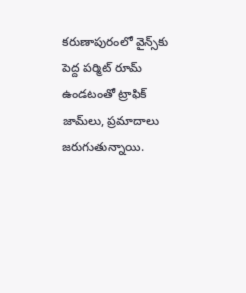కరుణాపురంలో వైన్స్‌కు పెద్ద పర్మిట్‌ రూమ్‌ ఉండటంతో ట్రాఫిక్‌ జామ్‌లు, ప్రమాదాలు జరుగుతున్నాయి.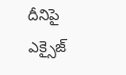దీనిపై ఎక్సైజ్‌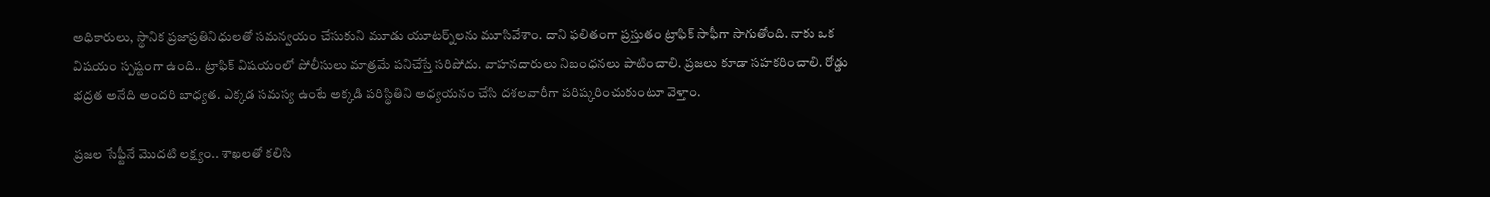అధికారులు, స్థానిక ప్రజాప్రతినిధులతో సమన్వయం చేసుకుని మూడు యూటర్న్‌లను మూసివేశాం. దాని ఫలితంగా ప్రస్తుతం ట్రాఫిక్‌ సాఫీగా సాగుతోంది. నాకు ఒక విషయం స్పష్టంగా ఉంది.. ట్రాఫిక్‌ విషయంలో పోలీసులు మాత్రమే పనిచేస్తే సరిపోదు. వాహనదారులు నిబంధనలు పాటించాలి. ప్రజలు కూడా సహకరించాలి. రోడ్డు భద్రత అనేది అందరి బాధ్యత. ఎక్కడ సమస్య ఉంటే అక్కడి పరిస్థితిని అధ్యయనం చేసి దశలవారీగా పరిష్కరించుకుంటూ వెళ్తాం.

ప్రజల సేఫ్టీనే మొదటి లక్ష్యం.. శాఖలతో కలిసి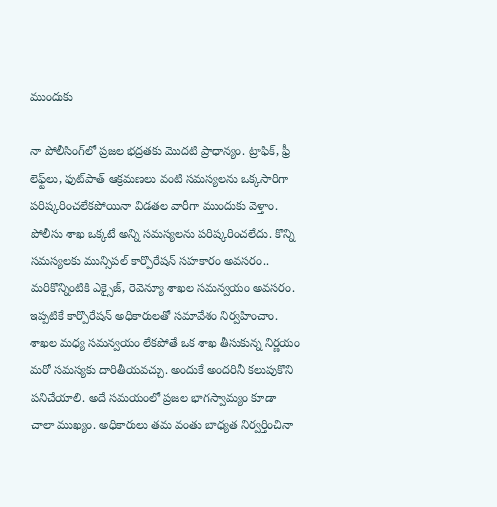ముందుకు

నా పోలీసింగ్‌లో ప్రజల భద్రతకు మొదటి ప్రాధాన్యం. ట్రాఫిక్‌, ఫ్రీ లెఫ్ట్‌లు, ఫుట్‌పాత్‌ ఆక్రమణలు వంటి సమస్యలను ఒక్కసారిగా పరిష్కరించలేకపోయినా విడతల వారీగా ముందుకు వెళ్తాం. పోలీసు శాఖ ఒక్కటే అన్ని సమస్యలను పరిష్కరించలేదు. కొన్ని సమస్యలకు మున్సిపల్‌ కార్పొరేషన్‌ సహకారం అవసరం.. మరికొన్నింటికి ఎక్సైజ్‌, రెవెన్యూ శాఖల సమన్వయం అవసరం. ఇప్పటికే కార్పొరేషన్‌ అధికారులతో సమావేశం నిర్వహించాం. శాఖల మధ్య సమన్వయం లేకపోతే ఒక శాఖ తీసుకున్న నిర్ణయం మరో సమస్యకు దారితీయవచ్చు. అందుకే అందరినీ కలుపుకొని పనిచేయాలి. అదే సమయంలో ప్రజల భాగస్వామ్యం కూడా చాలా ముఖ్యం. అధికారులు తమ వంతు బాధ్యత నిర్వర్తించినా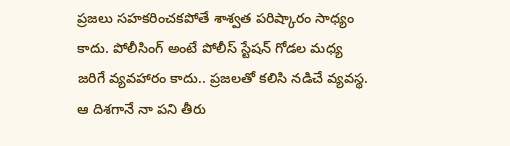ప్రజలు సహకరించకపోతే శాశ్వత పరిష్కారం సాధ్యం కాదు. పోలీసింగ్‌ అంటే పోలీస్‌ స్టేషన్‌ గోడల మధ్య జరిగే వ్యవహారం కాదు.. ప్రజలతో కలిసి నడిచే వ్యవస్థ. ఆ దిశగానే నా పని తీరు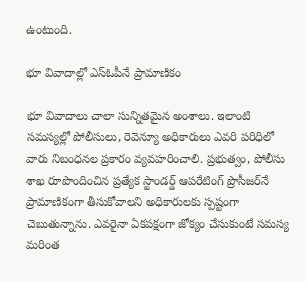ఉంటుంది.

భూ వివాదాల్లో ఎస్‌ఓపీనే ప్రామాణికం

భూ వివాదాలు చాలా సున్నితమైన అంశాలు. ఇలాంటి సమస్యల్లో పోలీసులు, రెవెన్యూ అధికారులు ఎవరి పరిధిలో వారు నిబంధనల ప్రకారం వ్యవహరించాలి. ప్రభుత్వం, పోలీసు శాఖ రూపొందించిన ప్రత్యేక స్టాండర్డ్‌ ఆపరేటింగ్‌ ప్రొసీజర్‌నే ప్రామాణికంగా తీసుకోవాలని అధికారులకు స్పష్టంగా చెబుతున్నాను. ఎవరైనా ఏకపక్షంగా జోక్యం చేసుకుంటే సమస్య మరింత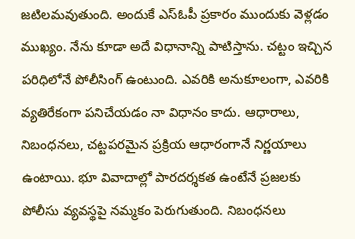జటిలమవుతుంది. అందుకే ఎస్‌ఓపీ ప్రకారం ముందుకు వెళ్లడం ముఖ్యం. నేను కూడా అదే విధానాన్ని పాటిస్తాను. చట్టం ఇచ్చిన పరిధిలోనే పోలీసింగ్‌ ఉంటుంది. ఎవరికి అనుకూలంగా, ఎవరికి వ్యతిరేకంగా పనిచేయడం నా విధానం కాదు. ఆధారాలు, నిబంధనలు, చట్టపరమైన ప్రక్రియ ఆధారంగానే నిర్ణయాలు ఉంటాయి. భూ వివాదాల్లో పారదర్శకత ఉంటేనే ప్రజలకు పోలీసు వ్యవస్థపై నమ్మకం పెరుగుతుంది. నిబంధనలు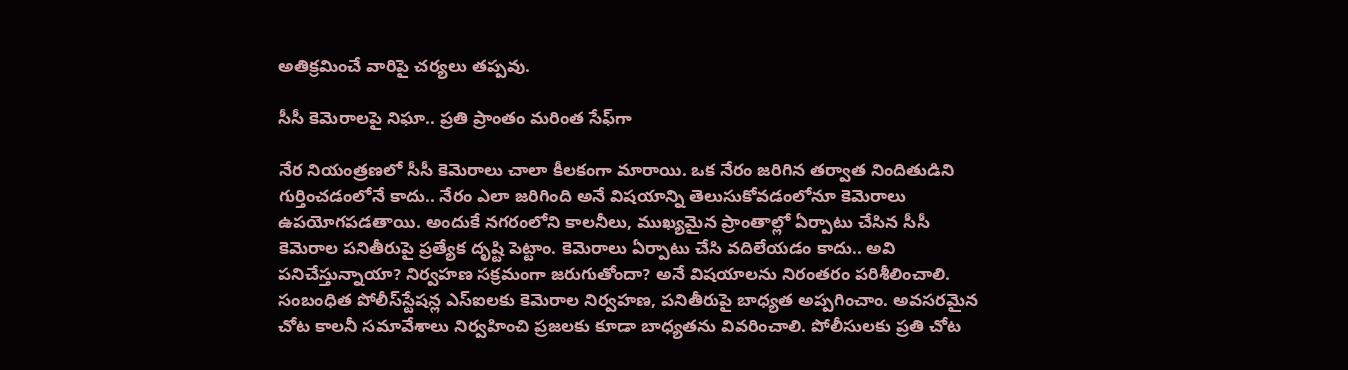అతిక్రమించే వారిపై చర్యలు తప్పవు.

సీసీ కెమెరాలపై నిఘా.. ప్రతి ప్రాంతం మరింత సేఫ్‌గా

నేర నియంత్రణలో సీసీ కెమెరాలు చాలా కీలకంగా మారాయి. ఒక నేరం జరిగిన తర్వాత నిందితుడిని గుర్తించడంలోనే కాదు.. నేరం ఎలా జరిగింది అనే విషయాన్ని తెలుసుకోవడంలోనూ కెమెరాలు ఉపయోగపడతాయి. అందుకే నగరంలోని కాలనీలు, ముఖ్యమైన ప్రాంతాల్లో ఏర్పాటు చేసిన సీసీ కెమెరాల పనితీరుపై ప్రత్యేక దృష్టి పెట్టాం. కెమెరాలు ఏర్పాటు చేసి వదిలేయడం కాదు.. అవి పనిచేస్తున్నాయా? నిర్వహణ సక్రమంగా జరుగుతోందా? అనే విషయాలను నిరంతరం పరిశీలించాలి. సంబంధిత పోలీస్‌స్టేషన్ల ఎస్‌ఐలకు కెమెరాల నిర్వహణ, పనితీరుపై బాధ్యత అప్పగించాం. అవసరమైన చోట కాలనీ సమావేశాలు నిర్వహించి ప్రజలకు కూడా బాధ్యతను వివరించాలి. పోలీసులకు ప్రతి చోట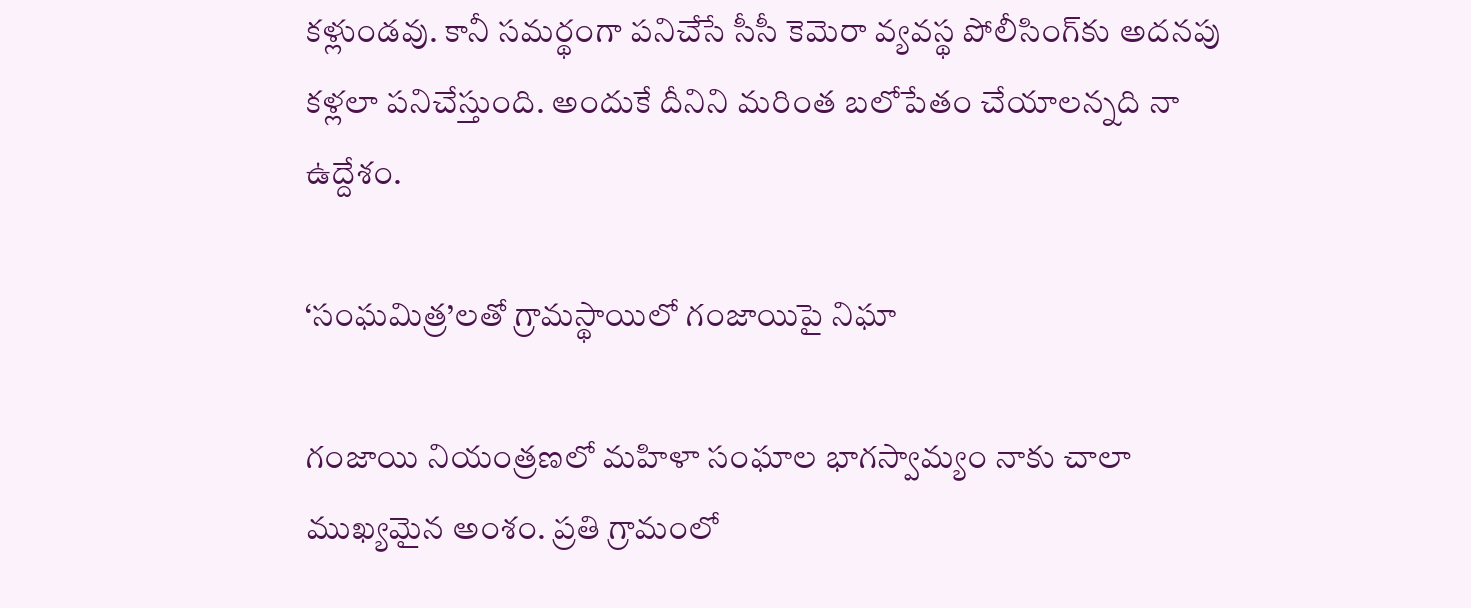కళ్లుండవు. కానీ సమర్థంగా పనిచేసే సీసీ కెమెరా వ్యవస్థ పోలీసింగ్‌కు అదనపు కళ్లలా పనిచేస్తుంది. అందుకే దీనిని మరింత బలోపేతం చేయాలన్నది నా ఉద్దేశం.

‘సంఘమిత్ర’లతో గ్రామస్థాయిలో గంజాయిపై నిఘా

గంజాయి నియంత్రణలో మహిళా సంఘాల భాగస్వామ్యం నాకు చాలా ముఖ్యమైన అంశం. ప్రతి గ్రామంలో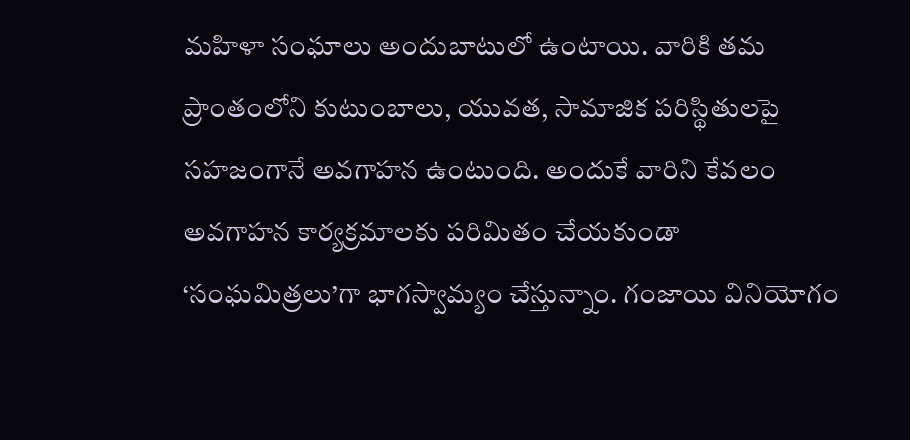మహిళా సంఘాలు అందుబాటులో ఉంటాయి. వారికి తమ ప్రాంతంలోని కుటుంబాలు, యువత, సామాజిక పరిస్థితులపై సహజంగానే అవగాహన ఉంటుంది. అందుకే వారిని కేవలం అవగాహన కార్యక్రమాలకు పరిమితం చేయకుండా ‘సంఘమిత్రలు’గా భాగస్వామ్యం చేస్తున్నాం. గంజాయి వినియోగం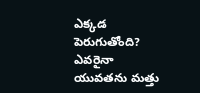ఎక్కడ పెరుగుతోంది? ఎవరైనా యువతను మత్తు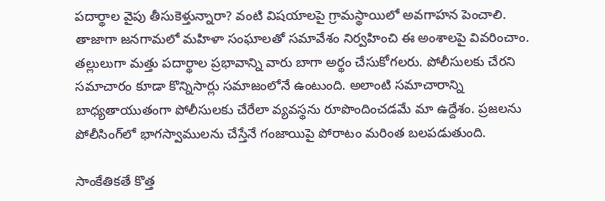పదార్థాల వైపు తీసుకెళ్తున్నారా? వంటి విషయాలపై గ్రామస్థాయిలో అవగాహన పెంచాలి. తాజాగా జనగామలో మహిళా సంఘాలతో సమావేశం నిర్వహించి ఈ అంశాలపై వివరించాం. తల్లులుగా మత్తు పదార్థాల ప్రభావాన్ని వారు బాగా అర్థం చేసుకోగలరు. పోలీసులకు చేరని సమాచారం కూడా కొన్నిసార్లు సమాజంలోనే ఉంటుంది. అలాంటి సమాచారాన్ని బాధ్యతాయుతంగా పోలీసులకు చేరేలా వ్యవస్థను రూపొందించడమే మా ఉద్దేశం. ప్రజలను పోలీసింగ్‌లో భాగస్వాములను చేస్తేనే గంజాయిపై పోరాటం మరింత బలపడుతుంది.

సాంకేతికతే కొత్త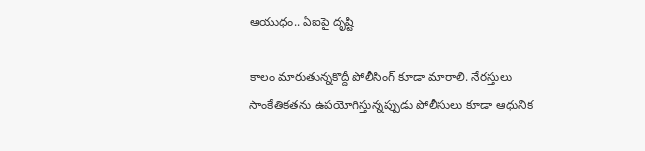ఆయుధం.. ఏఐపై దృష్టి

కాలం మారుతున్నకొద్దీ పోలీసింగ్‌ కూడా మారాలి. నేరస్తులు సాంకేతికతను ఉపయోగిస్తున్నప్పుడు పోలీసులు కూడా ఆధునిక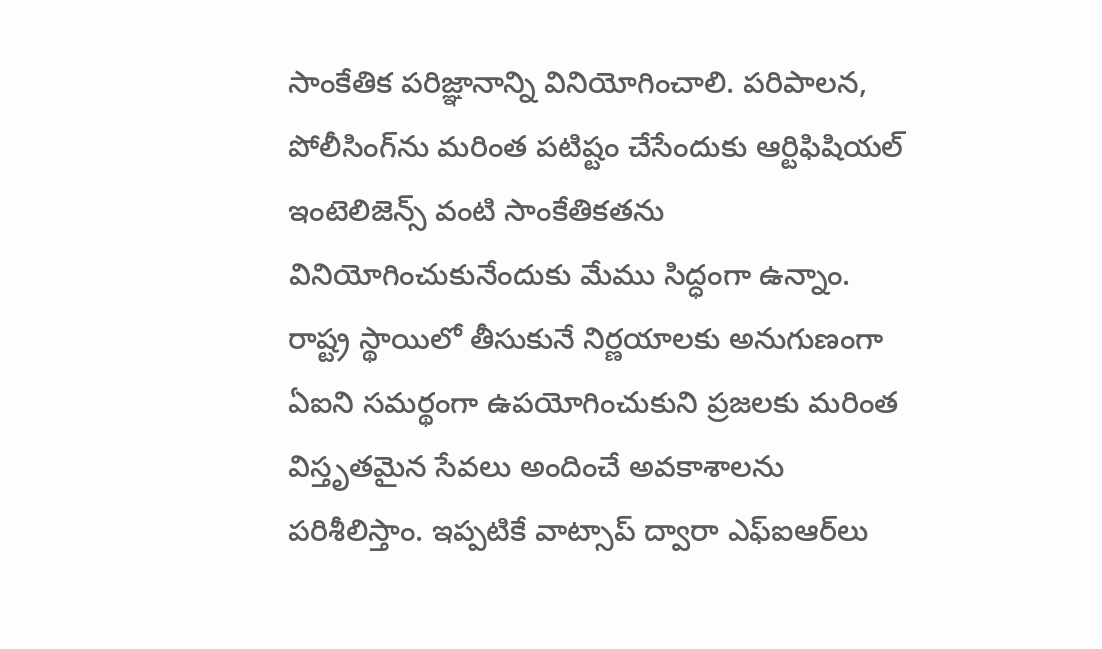సాంకేతిక పరిజ్ఞానాన్ని వినియోగించాలి. పరిపాలన, పోలీసింగ్‌ను మరింత పటిష్టం చేసేందుకు ఆర్టిఫిషియల్‌ ఇంటెలిజెన్స్‌ వంటి సాంకేతికతను వినియోగించుకునేందుకు మేము సిద్ధంగా ఉన్నాం. రాష్ట్ర స్థాయిలో తీసుకునే నిర్ణయాలకు అనుగుణంగా ఏఐని సమర్థంగా ఉపయోగించుకుని ప్రజలకు మరింత విస్తృతమైన సేవలు అందించే అవకాశాలను పరిశీలిస్తాం. ఇప్పటికే వాట్సాప్‌ ద్వారా ఎఫ్‌ఐఆర్‌లు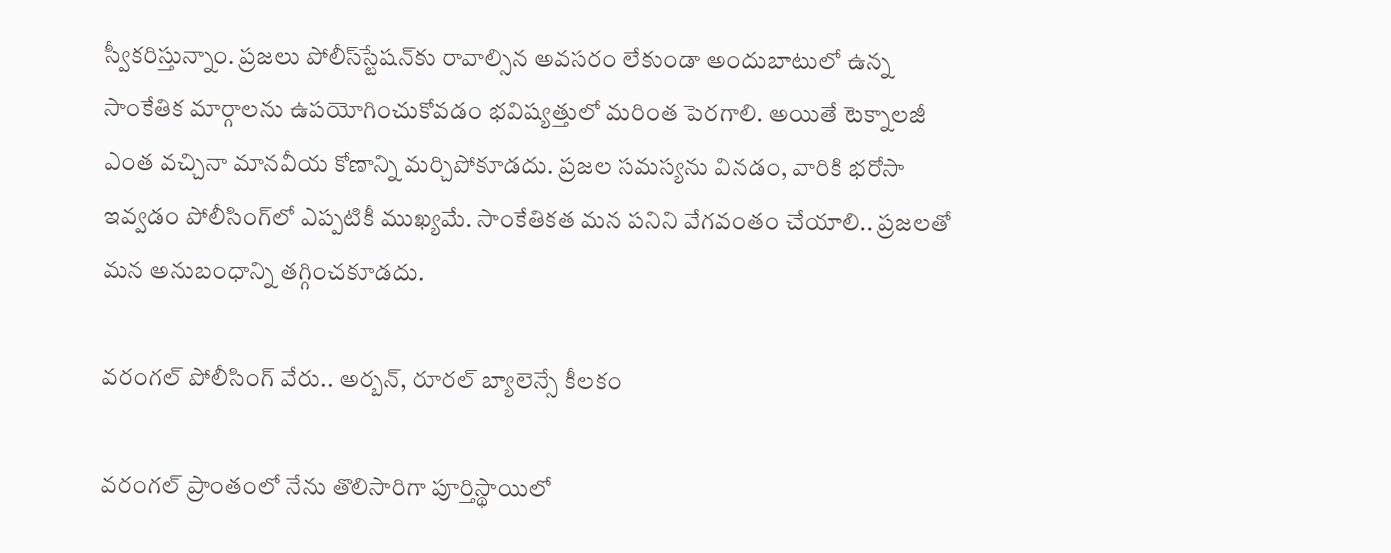స్వీకరిస్తున్నాం. ప్రజలు పోలీస్‌స్టేషన్‌కు రావాల్సిన అవసరం లేకుండా అందుబాటులో ఉన్న సాంకేతిక మార్గాలను ఉపయోగించుకోవడం భవిష్యత్తులో మరింత పెరగాలి. అయితే టెక్నాలజీ ఎంత వచ్చినా మానవీయ కోణాన్ని మర్చిపోకూడదు. ప్రజల సమస్యను వినడం, వారికి భరోసా ఇవ్వడం పోలీసింగ్‌లో ఎప్పటికీ ముఖ్యమే. సాంకేతికత మన పనిని వేగవంతం చేయాలి.. ప్రజలతో మన అనుబంధాన్ని తగ్గించకూడదు.

వరంగల్‌ పోలీసింగ్‌ వేరు.. అర్బన్‌, రూరల్‌ బ్యాలెన్సే కీలకం

వరంగల్‌ ప్రాంతంలో నేను తొలిసారిగా పూర్తిస్థాయిలో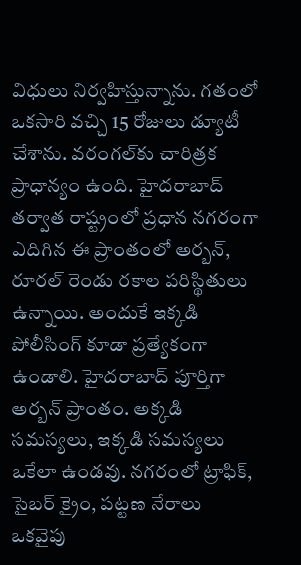విధులు నిర్వహిస్తున్నాను. గతంలో ఒకసారి వచ్చి 15 రోజులు డ్యూటీ చేశాను. వరంగల్‌కు చారిత్రక ప్రాధాన్యం ఉంది. హైదరాబాద్‌ తర్వాత రాష్ట్రంలో ప్రధాన నగరంగా ఎదిగిన ఈ ప్రాంతంలో అర్బన్‌, రూరల్‌ రెండు రకాల పరిస్థితులు ఉన్నాయి. అందుకే ఇక్కడి పోలీసింగ్‌ కూడా ప్రత్యేకంగా ఉండాలి. హైదరాబాద్‌ పూర్తిగా అర్బన్‌ ప్రాంతం. అక్కడి సమస్యలు, ఇక్కడి సమస్యలు ఒకేలా ఉండవు. నగరంలో ట్రాఫిక్‌, సైబర్‌ క్రైం, పట్టణ నేరాలు ఒకవైపు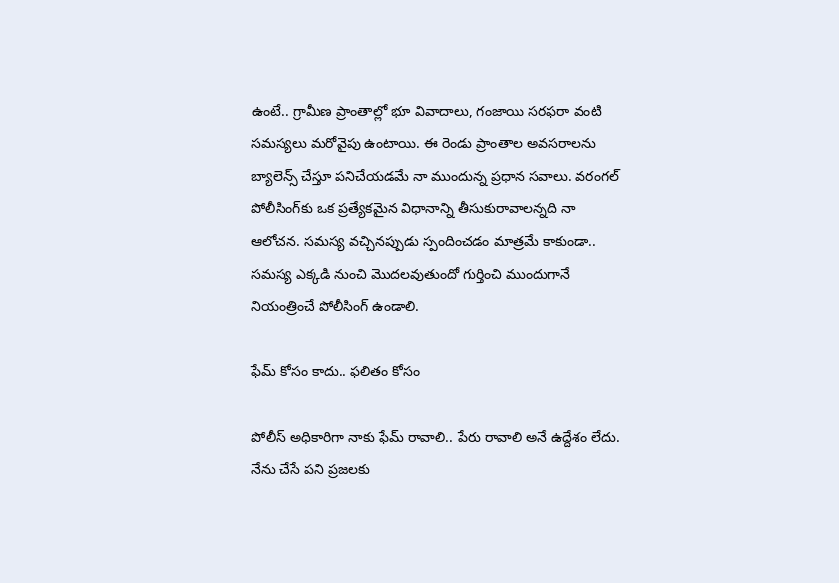ఉంటే.. గ్రామీణ ప్రాంతాల్లో భూ వివాదాలు, గంజాయి సరఫరా వంటి సమస్యలు మరోవైపు ఉంటాయి. ఈ రెండు ప్రాంతాల అవసరాలను బ్యాలెన్స్‌ చేస్తూ పనిచేయడమే నా ముందున్న ప్రధాన సవాలు. వరంగల్‌ పోలీసింగ్‌కు ఒక ప్రత్యేకమైన విధానాన్ని తీసుకురావాలన్నది నా ఆలోచన. సమస్య వచ్చినప్పుడు స్పందించడం మాత్రమే కాకుండా.. సమస్య ఎక్కడి నుంచి మొదలవుతుందో గుర్తించి ముందుగానే నియంత్రించే పోలీసింగ్‌ ఉండాలి.

ఫేమ్‌ కోసం కాదు.. ఫలితం కోసం

పోలీస్‌ అధికారిగా నాకు ఫేమ్‌ రావాలి.. పేరు రావాలి అనే ఉద్దేశం లేదు. నేను చేసే పని ప్రజలకు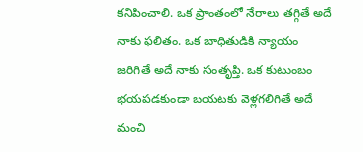కనిపించాలి. ఒక ప్రాంతంలో నేరాలు తగ్గితే అదే నాకు ఫలితం. ఒక బాధితుడికి న్యాయం జరిగితే అదే నాకు సంతృప్తి. ఒక కుటుంబం భయపడకుండా బయటకు వెళ్లగలిగితే అదే మంచి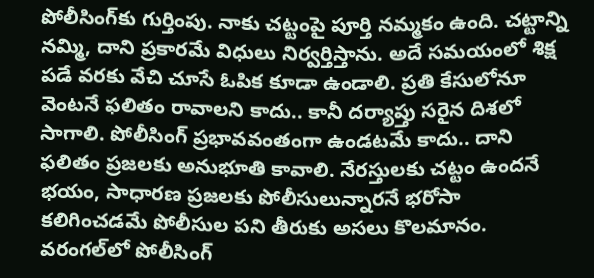పోలీసింగ్‌కు గుర్తింపు. నాకు చట్టంపై పూర్తి నమ్మకం ఉంది. చట్టాన్ని నమ్మి, దాని ప్రకారమే విధులు నిర్వర్తిస్తాను. అదే సమయంలో శిక్ష పడే వరకు వేచి చూసే ఓపిక కూడా ఉండాలి. ప్రతి కేసులోనూ వెంటనే ఫలితం రావాలని కాదు.. కానీ దర్యాప్తు సరైన దిశలో సాగాలి. పోలీసింగ్‌ ప్రభావవంతంగా ఉండటమే కాదు.. దాని ఫలితం ప్రజలకు అనుభూతి కావాలి. నేరస్తులకు చట్టం ఉందనే భయం, సాధారణ ప్రజలకు పోలీసులున్నారనే భరోసా కలిగించడమే పోలీసుల‌ పని తీరుకు అసలు కొలమానం. వరంగల్‌లో పోలీసింగ్‌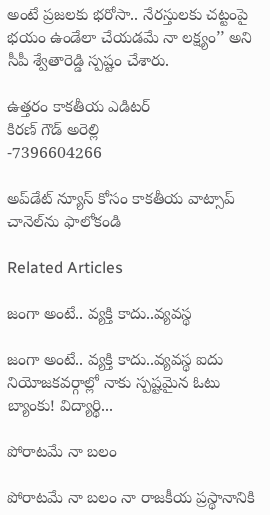అంటే ప్రజలకు భరోసా.. నేరస్తులకు చట్టంపై భయం ఉండేలా చేయడమే నా లక్ష్యం’’ అని సీపీ శ్వేతారెడ్డి స్పష్టం చేశారు.

ఉత్త‌రం కాక‌తీయ ఎడిట‌ర్‌
కిర‌ణ్ గౌడ్ అరెల్లి
-7396604266

అప్‌డేట్ న్యూస్ కోసం కాక‌తీయ వాట్సాప్ చానెల్‌ను ఫాలోకండి

Related Articles

జంగా అంటే.. వ్య‌క్తి కాదు..వ్య‌వస్థ‌

జంగా అంటే.. వ్య‌క్తి కాదు..వ్య‌వస్థ‌ ఐదు నియోజ‌క‌వ‌ర్గాల్లో నాకు స్ప‌ష్ట‌మైన ఓటు బ్యాంకు! విద్యార్థి...

పోరాటమే నా బలం

పోరాటమే నా బలం నా రాజకీయ ప్రస్థానానికి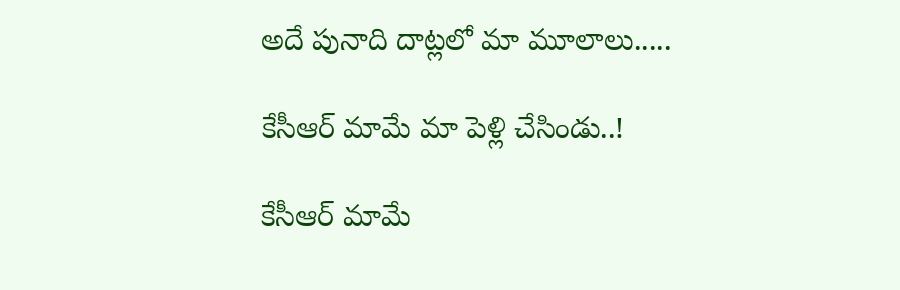అదే పునాది దాట్లలో మా మూలాలు.....

కేసీఆర్‌ మామే మా పెళ్లి చేసిండు..!

కేసీఆర్‌ మామే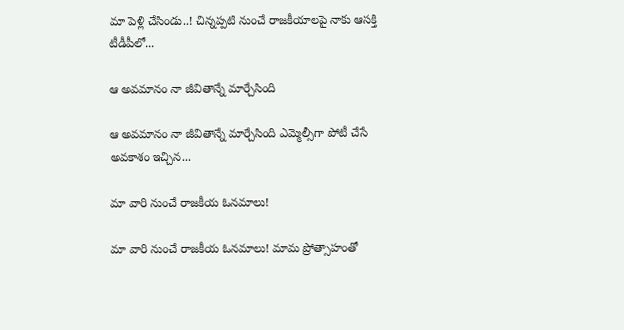మా పెళ్లి చేసిండు..! చిన్నప్ప‌టి నుంచే రాజకీయాలపై నాకు ఆసక్తి టీడీపీలో...

ఆ అవమానం నా జీవితాన్నే మార్చేసింది

ఆ అవమానం నా జీవితాన్నే మార్చేసింది ఎమ్మెల్సీగా పోటీ చేసే అవ‌కాశం ఇచ్చిన...

మా వారి నుంచే రాజకీయ ఓనమాలు!

మా వారి నుంచే రాజకీయ ఓనమాలు! మామ ప్రోత్సాహంతో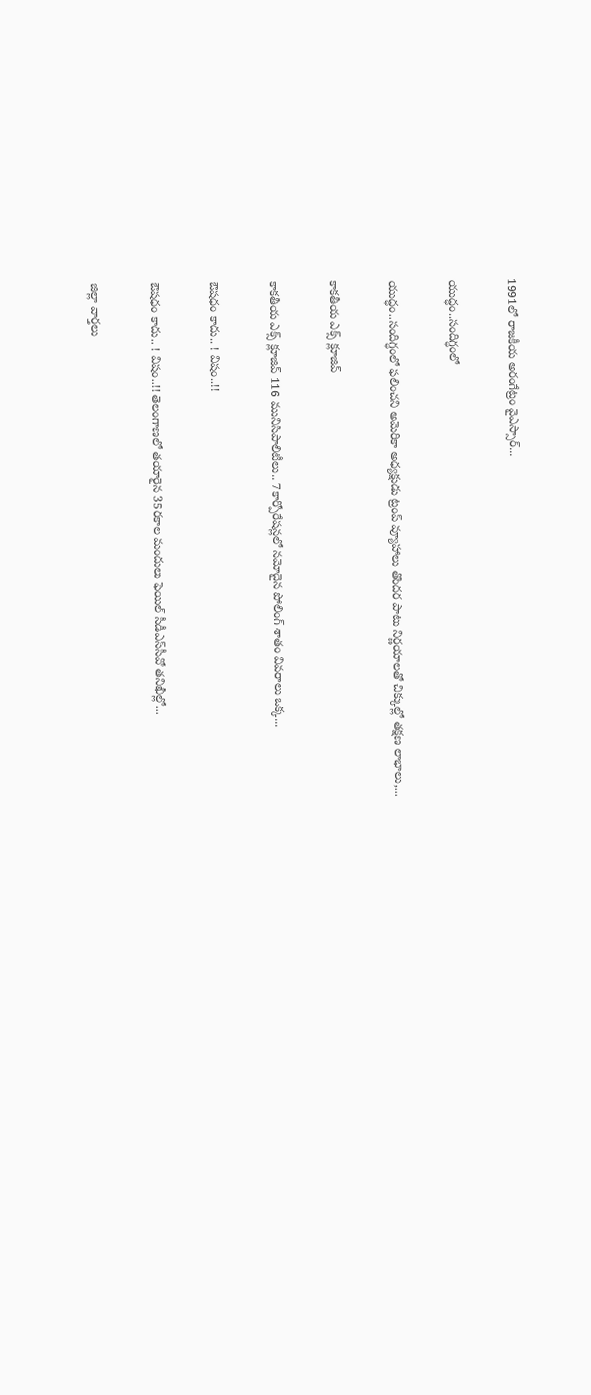1991లో రాజకీయ అరంగేట్రం వైఎస్సార్‌...

యుద్ధం..సందిగ్ధంలో

యుద్ధం..సందిగ్ధంలో ఫ‌లించని అమెరికా అధ్య‌క్షుడు ట్రంప్ వ్యూహాలు తొంద‌ర పాటు నిర్ణ‌యాల‌తో చిక్కుల్లో తక్షణ లాభాలు,...

కాక‌తీయ ఎక్స్ క్లూజివ్

కాక‌తీయ ఎక్స్ క్లూజివ్ 116 మునిసిపాలిటీలు.. 7కార్పోరేష‌న్ల‌లో న‌మోదైన పోలింగ్ శాతం వివ‌రాలు ఒక్క...

ఔష‌ధం కాదు.. ! విషం..!!

ఔష‌ధం కాదు.. ! విషం..!! తెలంగాణలో తయారైన 35ర‌కాల మందులు ఫెయిల్‌ సీడీఎస్‌సీవో తనిఖీల్లో...

జిల్లా వార్త‌లు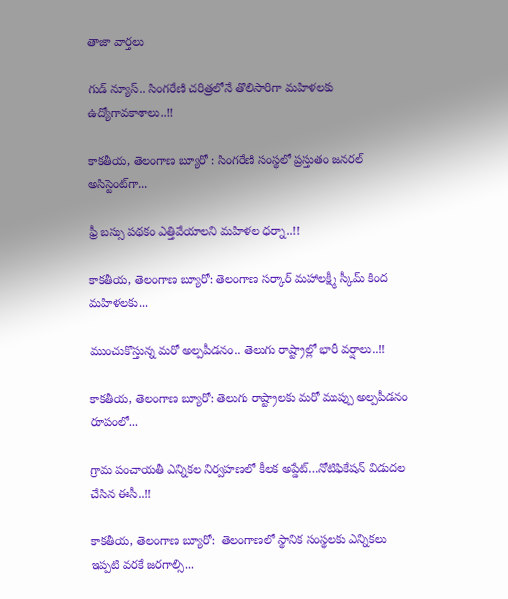తాజా వార్త‌లు

గుడ్ న్యూస్.. సింగరేణి చరిత్రలోనే తొలిసారిగా మ‌హిళ‌ల‌కు ఉద్యోగావ‌కాశాలు..!!

కాక‌తీయ‌, తెలంగాణ బ్యూరో : సింగరేణి సంస్థలో ప్రస్తుతం జనరల్ అసిస్టెంట్‌గా...

ఫ్రీ బస్సు పథకం ఎత్తివేయాలని మహిళల ధర్నా..!!

కాకతీయ, తెలంగాణ బ్యూరో: తెలంగాణ సర్కార్ మహాలక్ష్మీ స్కీమ్ కింద మహిళలకు...

ముంచుకొస్తున్న మరో అల్పపీడనం.. తెలుగు రాష్ట్రాల్లో భారీ వర్షాలు..!!

కాకతీయ, తెలంగాణ బ్యూరో: తెలుగు రాష్ట్రాలకు మరో ముప్పు అల్పపీడనం రూపంలో...

గ్రామ పంచాయ‌తీ ఎన్నిక‌ల నిర్వ‌హ‌ణ‌లో కీల‌క అప్డేట్‌…నోటిఫికేషన్ విడుదల చేసిన ఈసీ..!!

కాకతీయ, తెలంగాణ బ్యూరో:  తెలంగాణలో స్థానిక సంస్థలకు ఎన్నికలు ఇప్పటి వరకే జరగాల్సి...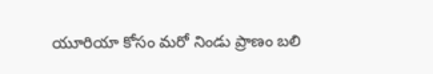యూరియా కోసం మరో నిండు ప్రాణం బలి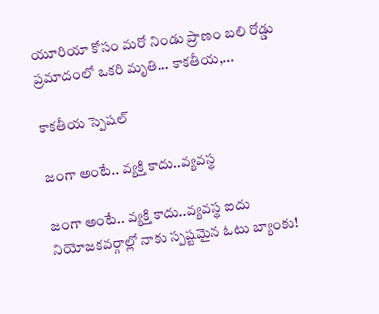యూరియా కోసం మరో నిండు ప్రాణం బలి రోడ్డు ప్రమాదంలో ఒకరి మృతి... కాకతీయ,...

కాక‌తీయ స్పెష‌ల్‌

జంగా అంటే.. వ్య‌క్తి కాదు..వ్య‌వస్థ‌

జంగా అంటే.. వ్య‌క్తి కాదు..వ్య‌వస్థ‌ ఐదు నియోజ‌క‌వ‌ర్గాల్లో నాకు స్ప‌ష్ట‌మైన ఓటు బ్యాంకు!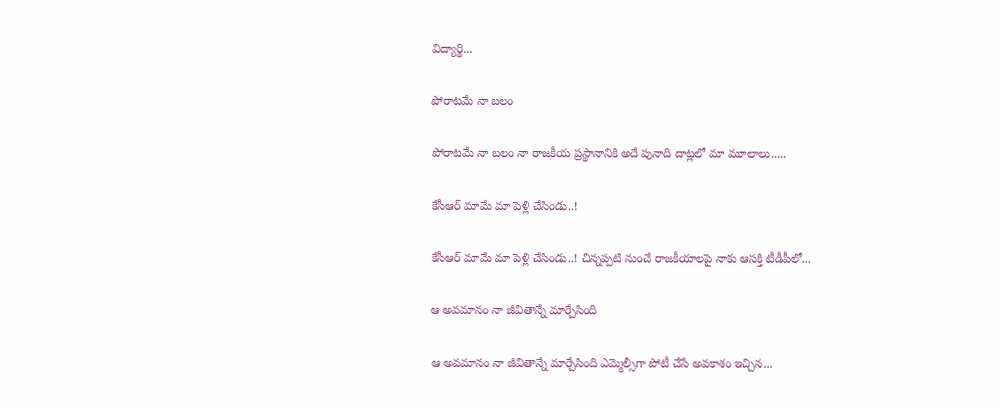విద్యార్థి...

పోరాటమే నా బలం

పోరాటమే నా బలం నా రాజకీయ ప్రస్థానానికి అదే పునాది దాట్లలో మా మూలాలు.....

కేసీఆర్‌ మామే మా పెళ్లి చేసిండు..!

కేసీఆర్‌ మామే మా పెళ్లి చేసిండు..! చిన్నప్ప‌టి నుంచే రాజకీయాలపై నాకు ఆసక్తి టీడీపీలో...

ఆ అవమానం నా జీవితాన్నే మార్చేసింది

ఆ అవమానం నా జీవితాన్నే మార్చేసింది ఎమ్మెల్సీగా పోటీ చేసే అవ‌కాశం ఇచ్చిన...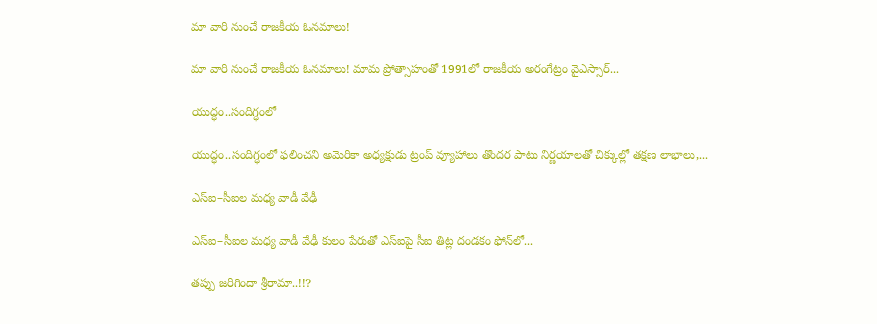మా వారి నుంచే రాజకీయ ఓనమాలు!

మా వారి నుంచే రాజకీయ ఓనమాలు! మామ ప్రోత్సాహంతో 1991లో రాజకీయ అరంగేట్రం వైఎస్సార్‌...

యుద్ధం..సందిగ్ధంలో

యుద్ధం..సందిగ్ధంలో ఫ‌లించని అమెరికా అధ్య‌క్షుడు ట్రంప్ వ్యూహాలు తొంద‌ర పాటు నిర్ణ‌యాల‌తో చిక్కుల్లో తక్షణ లాభాలు,...

ఎస్ఐ–సీఐల మ‌ధ్య వాడీ వేఢీ

ఎస్ఐ–సీఐల మ‌ధ్య వాడీ వేఢీ కులం పేరుతో ఎస్ఐపై సీఐ తిట్ల దండ‌కం ఫోన్‌లో...

త‌ప్పు జ‌రిగిందా శ్రీరామా..!!?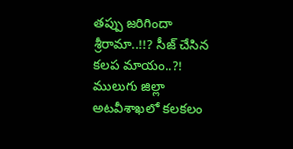త‌ప్పు జ‌రిగిందా శ్రీరామా..!!? సీజ్ చేసిన క‌ల‌ప‌ మాయం..?! ములుగు జిల్లా అట‌వీశాఖ‌లో క‌ల‌క‌లం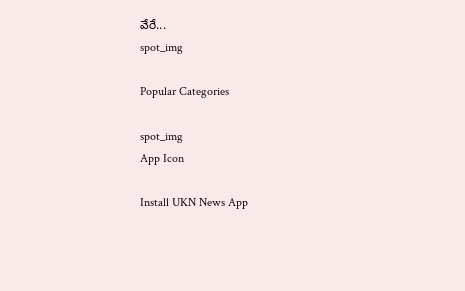వేరే...
spot_img

Popular Categories

spot_img
App Icon

Install UKN News App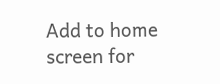Add to home screen for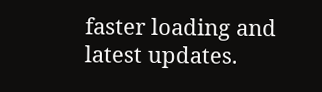faster loading and latest updates.